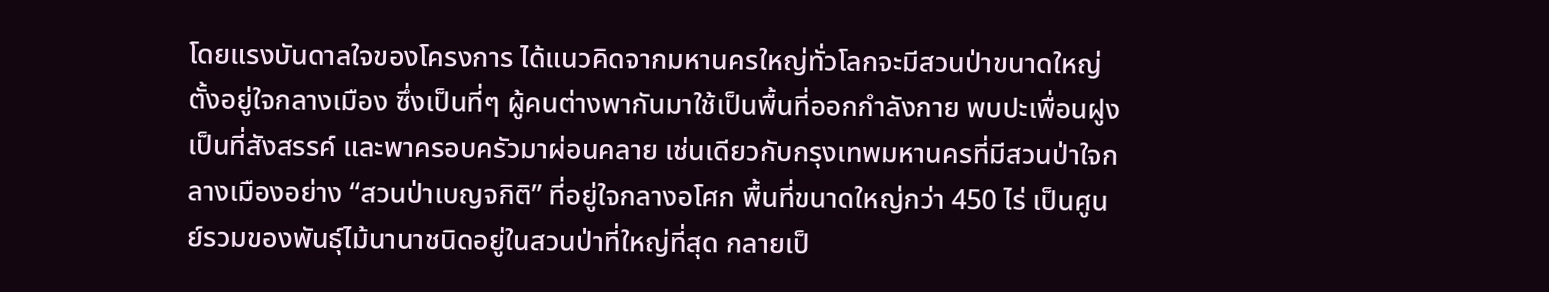โดยแรงบันดาลใจของโครงการ ได้แนวคิดจากมหานครใหญ่ทั่วโลกจะมีสวนป่าขนาดใหญ่ตั้งอยู่ใจกลางเมือง ซึ่งเป็นที่ๆ ผู้คนต่างพากันมาใช้เป็นพื้นที่ออกกำลังกาย พบปะเพื่อนฝูง เป็นที่สังสรรค์ และพาครอบครัวมาผ่อนคลาย เช่นเดียวกับกรุงเทพมหานครที่มีสวนป่าใจกลางเมืองอย่าง “สวนป่าเบญจกิติ” ที่อยู่ใจกลางอโศก พื้นที่ขนาดใหญ่กว่า 450 ไร่ เป็นศูนย์รวมของพันธุ์ไม้นานาชนิดอยู่ในสวนป่าที่ใหญ่ที่สุด กลายเป็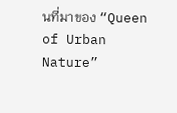นที่มาของ “Queen of Urban Nature”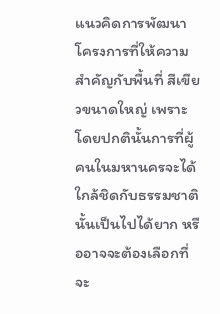แนวคิดการพัฒนาโครงการที่ให้ความสำคัญกับพื้นที่ สีเขียวขนาดใหญ่ เพราะโดยปกตินั้นการที่ผู้คนในมหานครจะได้ใกล้ชิดกับธรรมชาตินั้นเป็นไปได้ยาก หรืออาจจะต้องเลือกที่จะ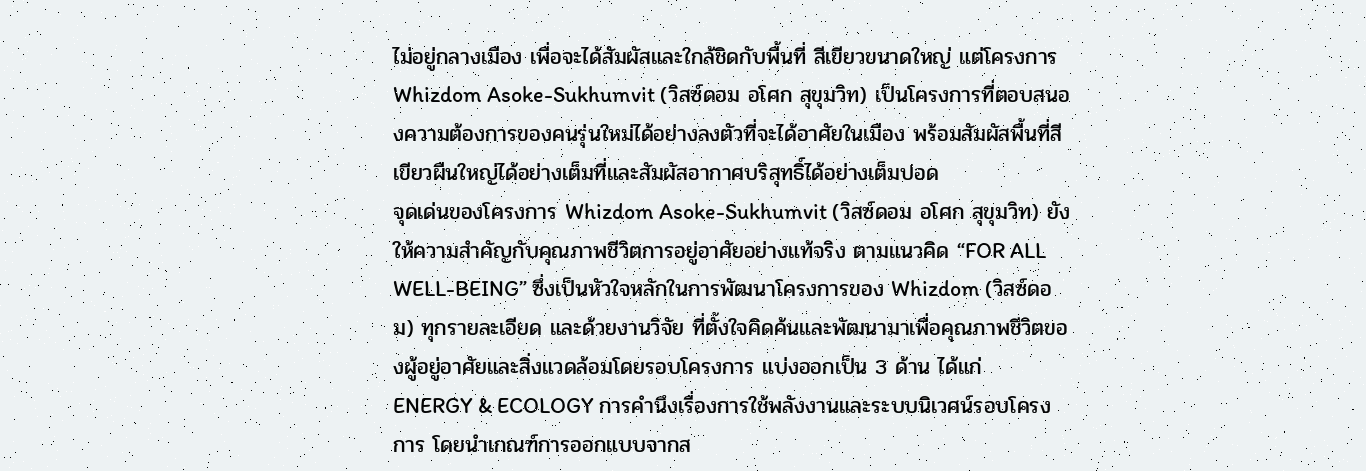ไม่อยู่กลางเมือง เพื่อจะได้สัมผัสและใกล้ชิดกับพื้นที่ สีเขียวขนาดใหญ่ แต่โครงการ Whizdom Asoke-Sukhumvit (วิสซ์ดอม อโศก สุขุมวิท) เป็นโครงการที่ตอบสนองความต้องการของคนรุ่นใหม่ได้อย่างลงตัวที่จะได้อาศัยในเมือง พร้อมสัมผัสพื้นที่สีเขียวผืนใหญ่ได้อย่างเต็มที่และสัมผัสอากาศบริสุทธิ์ได้อย่างเต็มปอด
จุดเด่นของโครงการ Whizdom Asoke-Sukhumvit (วิสซ์ดอม อโศก สุขุมวิท) ยังให้ความสำคัญกับคุณภาพชีวิตการอยู่อาศัยอย่างแท้จริง ตามแนวคิด “FOR ALL WELL-BEING” ซึ่งเป็นหัวใจหลักในการพัฒนาโครงการของ Whizdom (วิสซ์ดอม) ทุกรายละเอียด และด้วยงานวิจัย ที่ตั้งใจคิดค้นและพัฒนามาเพื่อคุณภาพชีวิตของผู้อยู่อาศัยและสิ่งแวดล้อมโดยรอบโครงการ แบ่งออกเป็น 3 ด้าน ได้แก่
ENERGY & ECOLOGY การคำนึงเรื่องการใช้พลังงานและระบบนิเวศน์รอบโครงการ โดยนำเกณฑ์การออกแบบจากส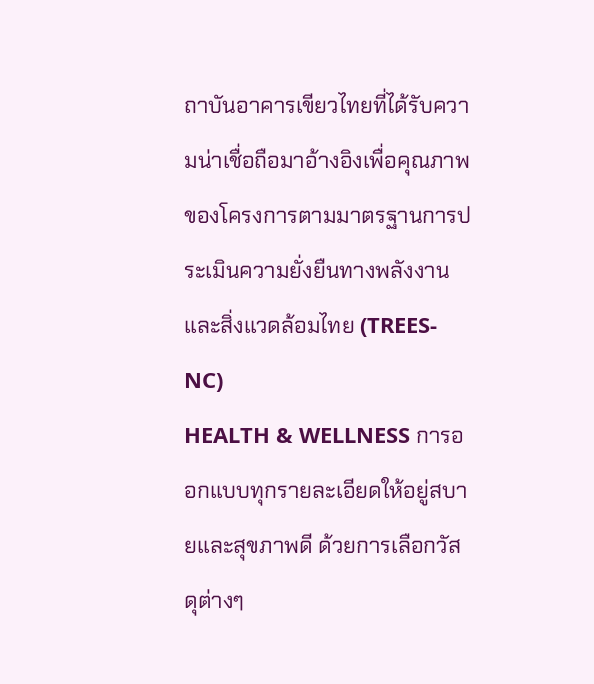ถาบันอาคารเขียวไทยที่ได้รับความน่าเชื่อถือมาอ้างอิงเพื่อคุณภาพของโครงการตามมาตรฐานการประเมินความยั่งยืนทางพลังงานและสิ่งแวดล้อมไทย (TREES-NC)
HEALTH & WELLNESS การออกแบบทุกรายละเอียดให้อยู่สบายและสุขภาพดี ด้วยการเลือกวัสดุต่างๆ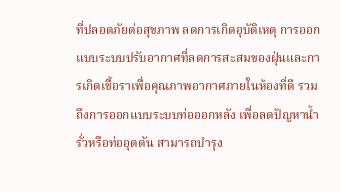ที่ปลอดภัยต่อสุขภาพ ลดการเกิดอุบัติเหตุ การออกแบบระบบปรับอากาศที่ลดการสะสมของฝุ่นและการเกิดเชื้อราเพื่อคุณภาพอากาศภายในห้องที่ดี รวมถึงการออกแบบระบบท่อออกหลัง เพื่อลดปัญหาน้ำรั่วหรือท่ออุดตัน สามารถบำรุง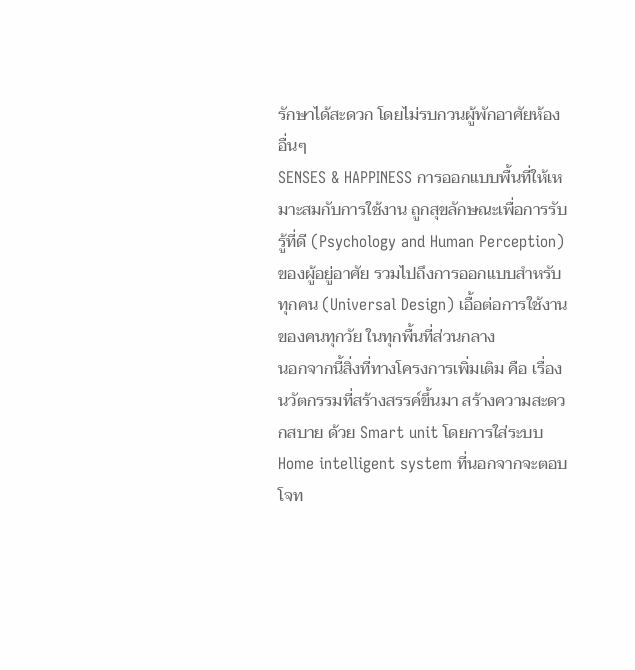รักษาได้สะดวก โดยไม่รบกวนผู้พักอาศัยห้องอื่นๆ
SENSES & HAPPINESS การออกแบบพื้นที่ให้เหมาะสมกับการใช้งาน ถูกสุขลักษณะเพื่อการรับรู้ที่ดี (Psychology and Human Perception) ของผู้อยู่อาศัย รวมไปถึงการออกแบบสำหรับทุกคน (Universal Design) เอื้อต่อการใช้งานของคนทุกวัย ในทุกพื้นที่ส่วนกลาง
นอกจากนี้สิ่งที่ทางโครงการเพิ่มเติม คือ เรื่องนวัตกรรมที่สร้างสรรค์ขึ้นมา สร้างความสะดวกสบาย ด้วย Smart unit โดยการใส่ระบบ Home intelligent system ที่นอกจากจะตอบโจท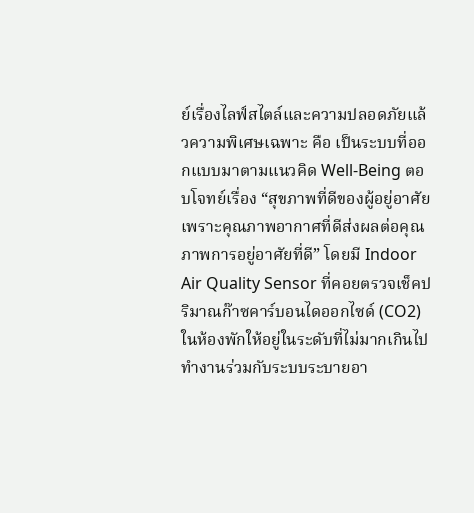ย์เรื่องไลฟ์สไตล์และความปลอดภัยแล้วความพิเศษเฉพาะ คือ เป็นระบบที่ออกแบบมาตามแนวคิด Well-Being ตอบโจทย์เรื่อง “สุขภาพที่ดีของผู้อยู่อาศัย เพราะคุณภาพอากาศที่ดีส่งผลต่อคุณภาพการอยู่อาศัยที่ดี” โดยมี Indoor Air Quality Sensor ที่คอยตรวจเช็คปริมาณก๊าซคาร์บอนไดออกไซด์ (CO2) ในห้องพักให้อยู่ในระดับที่ไม่มากเกินไป ทำงานร่วมกับระบบระบายอา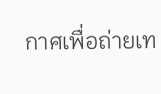กาศเพื่อถ่ายเท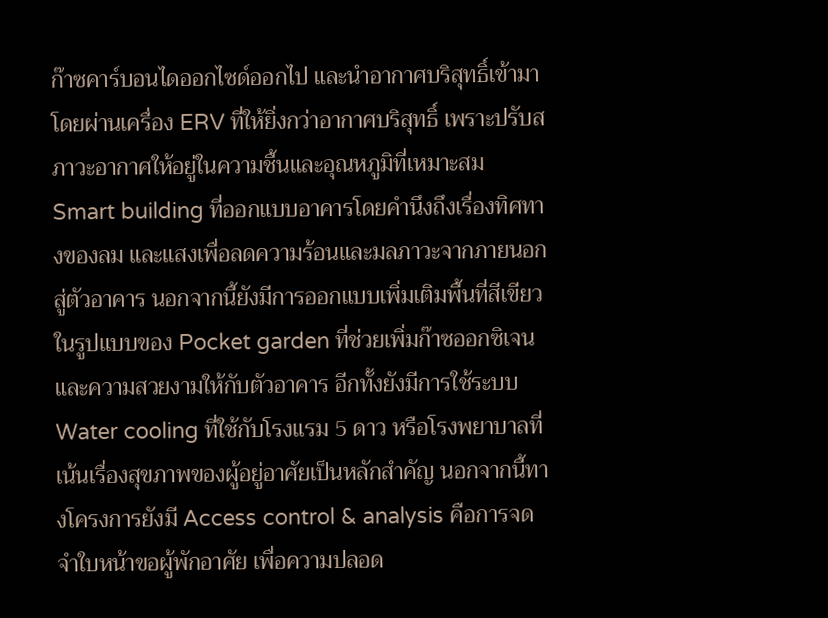ก๊าซคาร์บอนไดออกไซด์ออกไป และนำอากาศบริสุทธิ์เข้ามา โดยผ่านเครื่อง ERV ที่ให้ยิ่งกว่าอากาศบริสุทธิ์ เพราะปรับสภาวะอากาศให้อยู่ในความชื้นและอุณหภูมิที่เหมาะสม
Smart building ที่ออกแบบอาคารโดยคำนึงถึงเรื่องทิศทางของลม และแสงเพื่อลดความร้อนและมลภาวะจากภายนอกสู่ตัวอาคาร นอกจากนี้ยังมีการออกแบบเพิ่มเติมพื้นที่สีเขียวในรูปแบบของ Pocket garden ที่ช่วยเพิ่มก๊าซออกซิเจนและความสวยงามให้กับตัวอาคาร อีกทั้งยังมีการใช้ระบบ Water cooling ที่ใช้กับโรงแรม 5 ดาว หรือโรงพยาบาลที่เน้นเรื่องสุขภาพของผู้อยู่อาศัยเป็นหลักสำคัญ นอกจากนี้ทางโครงการยังมี Access control & analysis คือการจดจำใบหน้าขอผู้พักอาศัย เพื่อความปลอด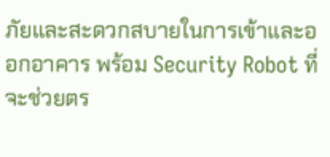ภัยและสะดวกสบายในการเข้าและออกอาคาร พร้อม Security Robot ที่จะช่วยตร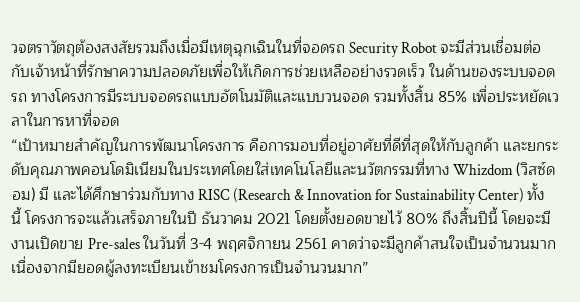วจตราวัตถุต้องสงสัยรวมถึงเมื่อมีเหตุฉุกเฉินในที่จอดรถ Security Robot จะมีส่วนเชื่อมต่อกับเจ้าหน้าที่รักษาความปลอดภัยเพื่อให้เกิดการช่วยเหลืออย่างรวดเร็ว ในด้านของระบบจอดรถ ทางโครงการมีระบบจอดรถแบบอัตโนมัติและแบบวนจอด รวมทั้งสิ้น 85% เพื่อประหยัดเวลาในการหาที่จอด
“เป้าหมายสำคัญในการพัฒนาโครงการ คือการมอบที่อยู่อาศัยที่ดีที่สุดให้กับลูกค้า และยกระดับคุณภาพคอนโดมิเนียมในประเทศโดยใส่เทคโนโลยีและนวัตกรรมที่ทาง Whizdom (วิสซ์ดอม) มี และได้ศึกษาร่วมกับทาง RISC (Research & Innovation for Sustainability Center) ทั้งนี้ โครงการจะแล้วเสร็จภายในปี ธันวาคม 2021 โดยตั้งยอดขายไว้ 80% ถึงสิ้นปีนี้ โดยจะมีงานเปิดขาย Pre-sales ในวันที่ 3-4 พฤศจิกายน 2561 คาดว่าจะมีลูกค้าสนใจเป็นจำนวนมาก เนื่องจากมียอดผู้ลงทะเบียนเข้าชมโครงการเป็นจำนวนมาก”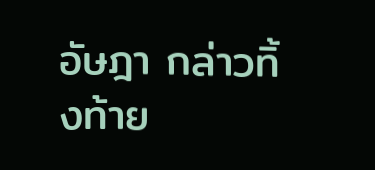อัษฎา กล่าวทิ้งท้าย